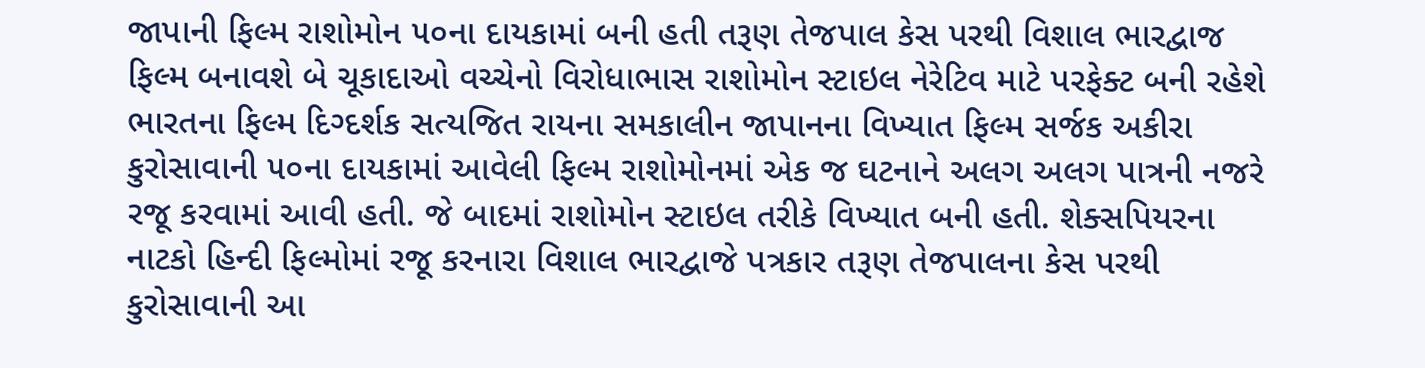જાપાની ફિલ્મ રાશોમોન ૫૦ના દાયકામાં બની હતી તરૂણ તેજપાલ કેસ પરથી વિશાલ ભારદ્વાજ ફિલ્મ બનાવશે બે ચૂકાદાઓ વચ્ચેનો વિરોધાભાસ રાશોમોન સ્ટાઇલ નેરેટિવ માટે પરફેક્ટ બની રહેશે
ભારતના ફિલ્મ દિગ્દર્શક સત્યજિત રાયના સમકાલીન જાપાનના વિખ્યાત ફિલ્મ સર્જક અકીરા કુરોસાવાની ૫૦ના દાયકામાં આવેલી ફિલ્મ રાશોમોનમાં એક જ ઘટનાને અલગ અલગ પાત્રની નજરે રજૂ કરવામાં આવી હતી. જે બાદમાં રાશોમોન સ્ટાઇલ તરીકે વિખ્યાત બની હતી. શેક્સપિયરના નાટકો હિન્દી ફિલ્મોમાં રજૂ કરનારા વિશાલ ભારદ્વાજે પત્રકાર તરૂણ તેજપાલના કેસ પરથી કુરોસાવાની આ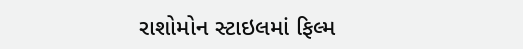રાશોમોન સ્ટાઇલમાં ફિલ્મ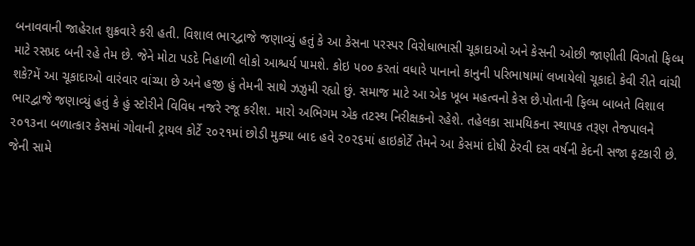બનાવવાની જાહેરાત શુક્રવારે કરી હતી. વિશાલ ભારદ્વાજે જણાવ્યું હતું કે આ કેસના પરસ્પર વિરોધાભાસી ચૂકાદાઓ અને કેસની ઓછી જાણીતી વિગતો ફિલ્મ માટે રસપ્રદ બની રહે તેમ છે. જેને મોટા પડદે નિહાળી લોકો આશ્ચર્ય પામશે. કોઇ ૫૦૦ કરતાં વધારે પાનાનો કાનુની પરિભાષામાં લખાયેલો ચૂકાદો કેવી રીતે વાંચી શકે?મેં આ ચૂકાદાઓ વારંવાર વાંચ્યા છે અને હજી હું તેમની સાથે ઝઝુમી રહ્યો છું. સમાજ માટે આ એક ખૂબ મહત્વનો કેસ છે.પોતાની ફિલ્મ બાબતે વિશાલ ભારદ્વાજે જણાવ્યું હતું કે હું સ્ટોરીને વિવિધ નજરે રજૂ કરીશ. મારો અભિગમ એક તટસ્થ નિરીક્ષકનો રહેશે. તહેલકા સામયિકના સ્થાપક તરૂણ તેજપાલને ૨૦૧૩ના બળાત્કાર કેસમાં ગોવાની ટ્રાયલ કોર્ટે ૨૦૨૧માં છોડી મુક્યા બાદ હવે ૨૦૨૬માં હાઇકોર્ટે તેમને આ કેસમાં દોષી ઠેરવી દસ વર્ષની કેદની સજા ફટકારી છે. જેની સામે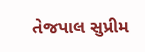તેજપાલ સુપ્રીમ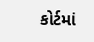કોર્ટમાં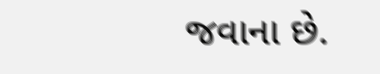જવાના છે.